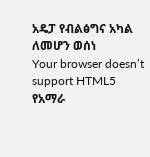አዴፓ የብልፅግና አካል ለመሆን ወሰነ
Your browser doesn’t support HTML5
የአማራ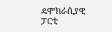ዴሞክራሲያዊ ፓርቲ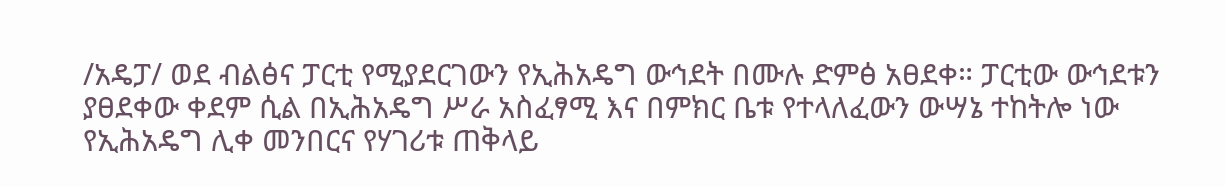/አዴፓ/ ወደ ብልፅና ፓርቲ የሚያደርገውን የኢሕአዴግ ውኅደት በሙሉ ድምፅ አፀደቀ። ፓርቲው ውኅደቱን ያፀደቀው ቀደም ሲል በኢሕአዴግ ሥራ አስፈፃሚ እና በምክር ቤቱ የተላለፈውን ውሣኔ ተከትሎ ነው የኢሕአዴግ ሊቀ መንበርና የሃገሪቱ ጠቅላይ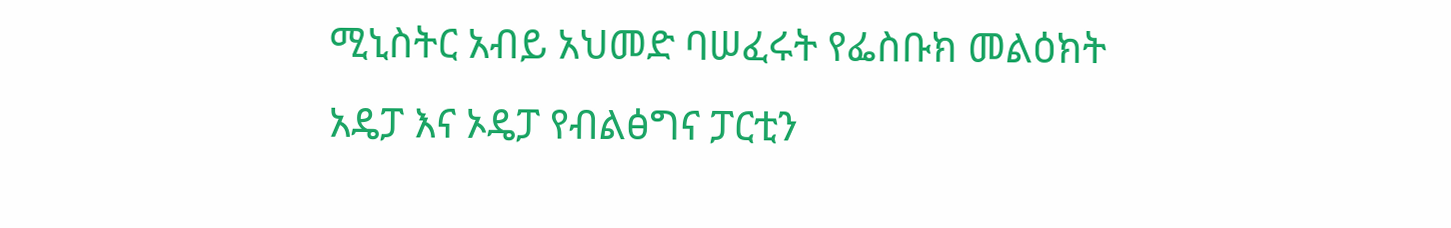ሚኒስትር አብይ አህመድ ባሠፈሩት የፌስቡክ መልዕክት አዴፓ እና ኦዴፓ የብልፅግና ፓርቲን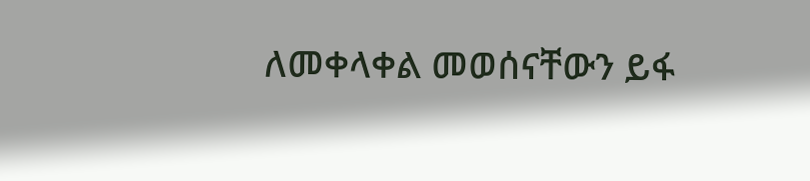ለመቀላቀል መወሰናቸውን ይፋ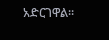አድርገዋል።